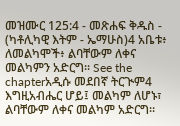መዝሙር 125:4 - መጽሐፍ ቅዱስ - (ካቶሊካዊ እትም - ኤማሁስ)4 አቤቱ፥ ለመልካሞች፥ ልባቸውም ለቀና መልካምን አድርግ። See the chapterአዲሱ መደበኛ ትርጒም4 እግዚአብሔር ሆይ፤ መልካም ለሆኑ፣ ልባቸውም ለቀና መልካም አድርግ።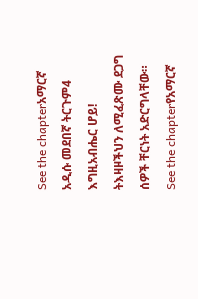See the chapterአማርኛ አዲሱ መደበኛ ትርጉም4 እግዚአብሔር ሆይ! ትእዛዞችህን ለሚፈጽሙ ደጋግ ሰዎች ቸርነት አድርግላቸው። See the chapterየአማርኛ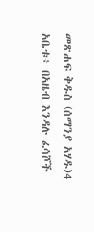መጽሐፍ ቅዱስ (ሰማንያ አሃዱ)4 አቤቱ፥ በአዜብ እንዳሉ ፈሳሾች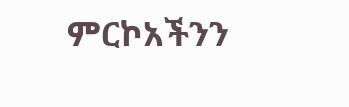ምርኮአችንን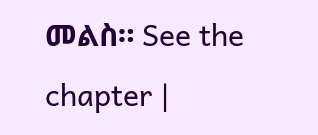መልስ። See the chapter |